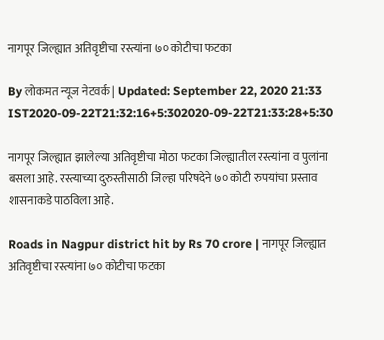नागपूर जिल्ह्यात अतिवृष्टीचा रस्त्यांना ७० कोटीचा फटका

By लोकमत न्यूज नेटवर्क | Updated: September 22, 2020 21:33 IST2020-09-22T21:32:16+5:302020-09-22T21:33:28+5:30

नागपूर जिल्ह्यात झालेल्या अतिवृष्टीचा मोठा फटका जिल्ह्यातील रस्त्यांना व पुलांना बसला आहे. रस्त्याच्या दुरुस्तीसाठी जिल्हा परिषदेने ७० कोटी रुपयांचा प्रस्ताव शासनाकडे पाठविला आहे.

Roads in Nagpur district hit by Rs 70 crore | नागपूर जिल्ह्यात अतिवृष्टीचा रस्त्यांना ७० कोटीचा फटका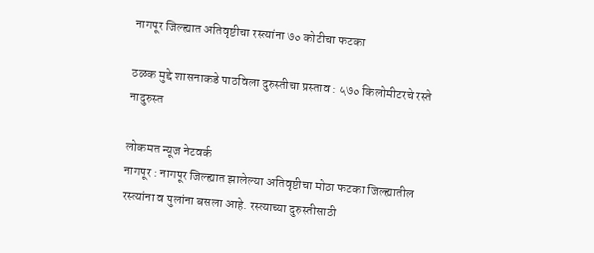नागपूर जिल्ह्यात अतिवृष्टीचा रस्त्यांना ७० कोटीचा फटका

ठळक मुद्दे शासनाकडे पाठविला दुरुस्तीचा प्रस्ताव : ५७० किलोमीटरचे रस्ते नादुरुस्त

लोकमत न्यूज नेटवर्क
नागपूर : नागपूर जिल्ह्यात झालेल्या अतिवृष्टीचा मोठा फटका जिल्ह्यातील रस्त्यांना व पुलांना बसला आहे. रस्त्याच्या दुरुस्तीसाठी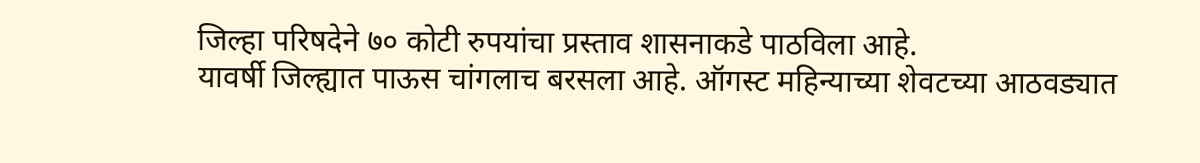जिल्हा परिषदेने ७० कोटी रुपयांचा प्रस्ताव शासनाकडे पाठविला आहे.
यावर्षी जिल्ह्यात पाऊस चांगलाच बरसला आहे. ऑगस्ट महिन्याच्या शेवटच्या आठवड्यात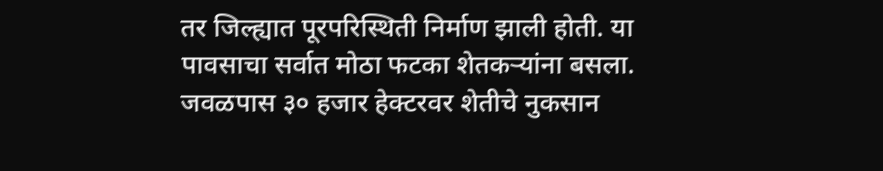तर जिल्ह्यात पूरपरिस्थिती निर्माण झाली होती. या पावसाचा सर्वात मोठा फटका शेतकऱ्यांना बसला. जवळपास ३० हजार हेक्टरवर शेतीचे नुकसान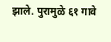झाले. पुरामुळे ६१ गावे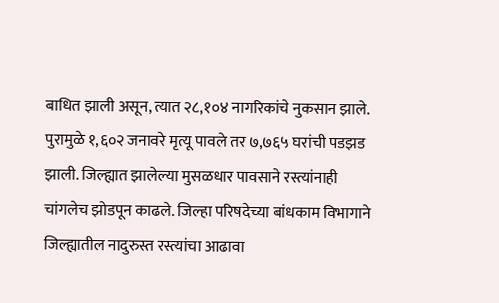बाधित झाली असून, त्यात २८,१०४ नागरिकांचे नुकसान झाले. पुरामुळे १,६०२ जनावरे मृत्यू पावले तर ७,७६५ घरांची पडझड झाली. जिल्ह्यात झालेल्या मुसळधार पावसाने रस्त्यांनाही चांगलेच झोडपून काढले. जिल्हा परिषदेच्या बांधकाम विभागाने जिल्ह्यातील नादुरुस्त रस्त्यांचा आढावा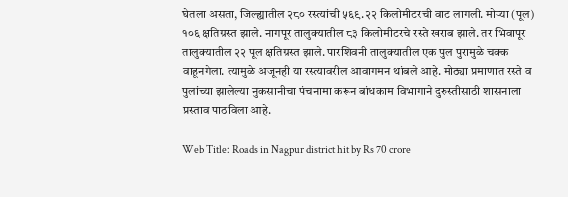घेतला असता, जिल्ह्यातील २८० रस्त्यांची ५६९.२२ किलोमीटरची वाट लागली. मोऱ्या (पूल) १०६ क्षतिग्रस्त झाले. नागपूर तालुक्यातील ८३ किलोमीटरचे रस्ते खराब झाले. तर भिवापूर तालुक्यातील २२ पूल क्षतिग्रस्त झाले. पारशिवनी तालुक्यातील एक पुल पुरामुळे चक्क वाहूनगेला. त्यामुळे अजूनही या रस्त्यावरील आवागमन थांबले आहे. मोठ्या प्रमाणात रस्ते व पुलांच्या झालेल्या नुकसानीचा पंचनामा करून बांधकाम विभागाने दुरुस्तीसाठी शासनाला प्रस्ताव पाठविला आहे.

Web Title: Roads in Nagpur district hit by Rs 70 crore